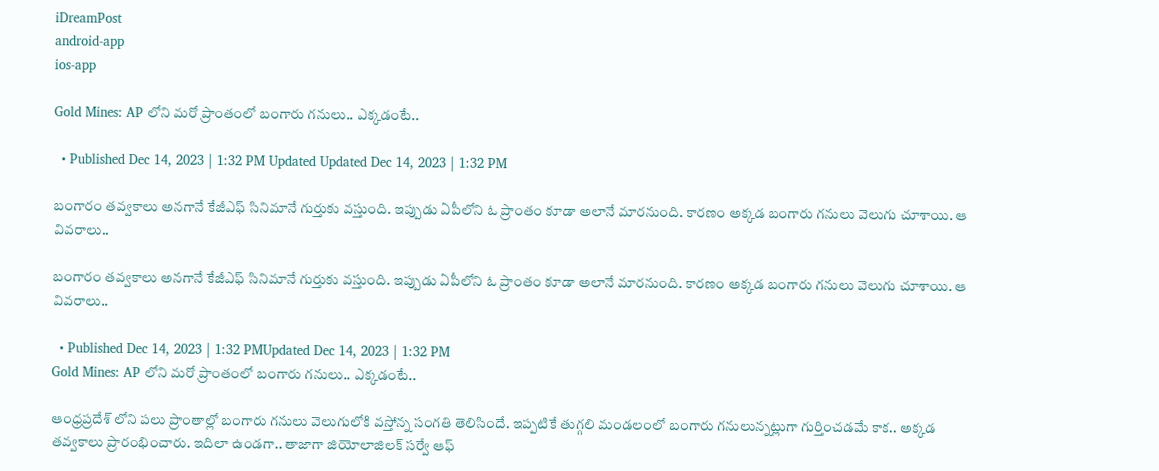iDreamPost
android-app
ios-app

Gold Mines: AP లోని మరో ప్రాంతంలో బంగారు గనులు.. ఎక్కడంటే..

  • Published Dec 14, 2023 | 1:32 PM Updated Updated Dec 14, 2023 | 1:32 PM

బంగారం తవ్వకాలు అనగానే కేజీఎఫ్ సినిమానే గుర్తుకు వస్తుంది. ఇప్పుడు ఏపీలోని ఓ ప్రాంతం కూడా అలానే మారనుంది. కారణం అక్కడ బంగారు గనులు వెలుగు చూశాయి. ఆ వివరాలు..

బంగారం తవ్వకాలు అనగానే కేజీఎఫ్ సినిమానే గుర్తుకు వస్తుంది. ఇప్పుడు ఏపీలోని ఓ ప్రాంతం కూడా అలానే మారనుంది. కారణం అక్కడ బంగారు గనులు వెలుగు చూశాయి. ఆ వివరాలు..

  • Published Dec 14, 2023 | 1:32 PMUpdated Dec 14, 2023 | 1:32 PM
Gold Mines: AP లోని మరో ప్రాంతంలో బంగారు గనులు.. ఎక్కడంటే..

ఆంధ్రప్రదేశ్ లోని పలు ప్రాంతాల్లో బంగారు గనులు వెలుగులోకి వస్తోన్న సంగతి తెలిసిందే. ఇప్పటికే తుగ్గలి మండలంలో బంగారు గనులున్నట్లుగా గుర్తించడమే కాక.. అక్కడ తవ్వకాలు ప్రారంభించారు. ఇదిలా ఉండగా.. తాజాగా జియోలాజిలక్ సర్వే ఆఫ్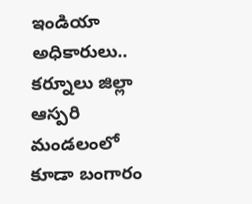ఇండియా అధికారులు.. కర్నూలు జిల్లా ఆస్పరి మండలంలో కూడా బంగారం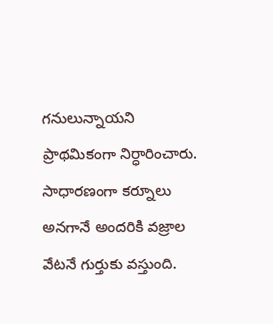గనులున్నాయని ప్రాథమికంగా నిర్ధారించారు. సాధారణంగా కర్నూలు అనగానే అందరికి వజ్రాల వేటనే గుర్తుకు వస్తుంది.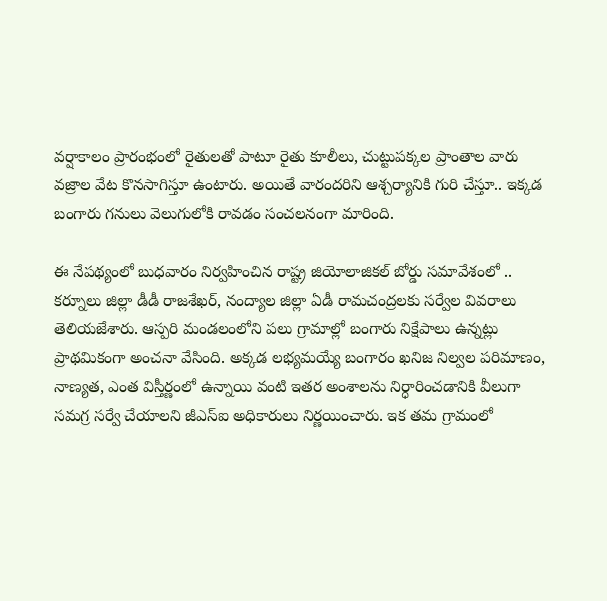వర్షాకాలం ప్రారంభంలో రైతులతో పాటూ రైతు కూలీలు, చుట్టుపక్కల ప్రాంతాల వారు వజ్రాల వేట కొనసాగిస్తూ ఉంటారు. అయితే వారందరిని ఆశ్చర్యానికి గురి చేస్తూ.. ఇక్కడ బంగారు గనులు వెలుగులోకి రావడం సంచలనంగా మారింది.

ఈ నేపథ్యంలో బుధవారం నిర్వహించిన రాష్ట్ర జియోలాజికల్‌ బోర్డు సమావేశంలో .. కర్నూలు జిల్లా డీడీ రాజశేఖర్‌, నంద్యాల జిల్లా ఏడీ రామచంద్రలకు సర్వేల వివరాలు తెలియజేశారు. ఆస్పరి మండలంలోని పలు గ్రామాల్లో బంగారు నిక్షేపాలు ఉన్నట్లు ప్రాథమికంగా అంచనా వేసింది. అక్కడ లభ్యమయ్యే బంగారం ఖనిజ నిల్వల పరిమాణం, నాణ్యత, ఎంత విస్తీర్ణంలో ఉన్నాయి వంటి ఇతర అంశాలను నిర్ధారించడానికి వీలుగా సమగ్ర సర్వే చేయాలని జీఎస్‌ఐ అధికారులు నిర్ణయించారు. ఇక తమ గ్రామంలో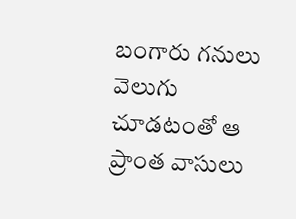బంగారు గనులు వెలుగు చూడటంతో ఆ ప్రాంత వాసులు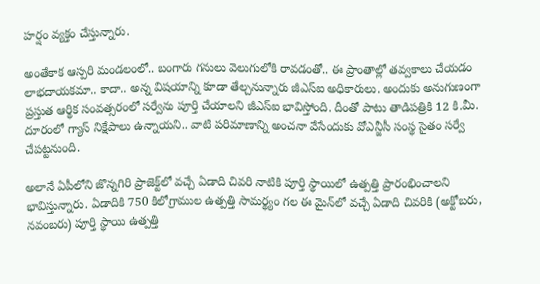హర్షం వ్యక్తం చేస్తున్నారు.

అంతేకాక ఆస్పరి మండలంలో.. బంగారు గనులు వెలుగులోకి రావడంతో.. ఈ ప్రాంతాల్లో తవ్వకాలు చేయడం లాభదాయకమా.. కాదా.. అన్న విషయాన్ని కూడా తేల్చనున్నారు జీఎస్ఐ అధికారులు. అందుకు అనుగుణంగా ప్రస్తుత ఆర్థిక సంవత్సరంలో సర్వేను పూర్తి చేయాలని జీఎస్‌ఐ భావిస్తోంది. దీంతో పాటు తాడిపత్రికి 12 కి.మీ. దూరంలో గ్యాస్‌ నిక్షేపాలు ఉన్నాయని.. వాటి పరిమాణాన్ని అంచనా వేసేందుకు వోఎన్జీసీ సంస్థ సైతం సర్వే చేపట్టనుంది.

అలానే ఏపీలోని జొన్నగిరి ప్రాజెక్ట్‌లో వచ్చే ఏడాది చివరి నాటికి పూర్తి స్థాయిలో ఉత్పత్తి ప్రారంభించాలని భావిస్తున్నారు. ఏడాదికి 750 కిలోగ్రాముల ఉత్పత్తి సామర్థ్యం గల ఈ మైన్‌లో వచ్చే ఏడాది చివరికి (అక్టోబరు, నవంబరు) పూర్తి స్థాయి ఉత్పత్తి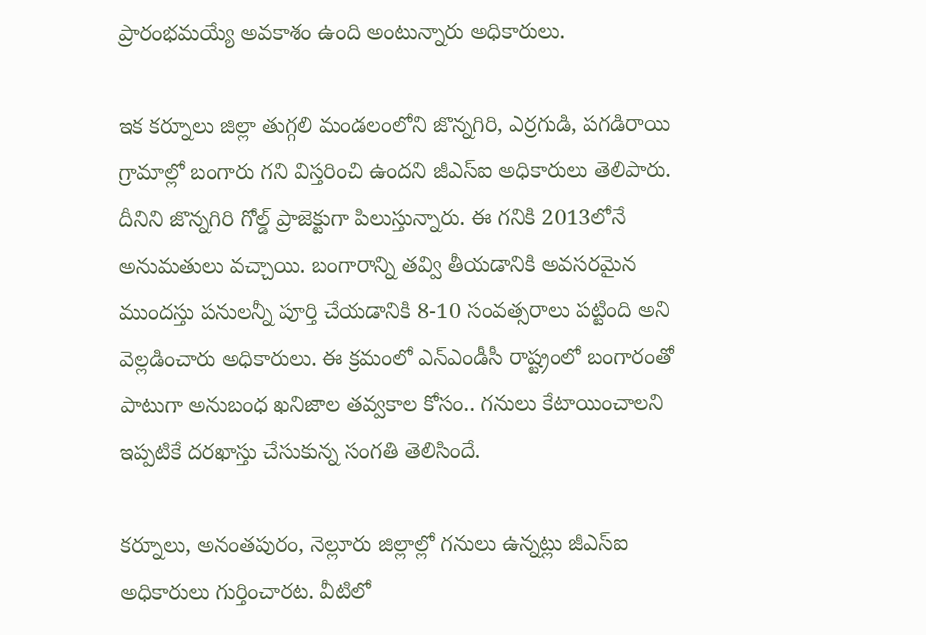ప్రారంభమయ్యే అవకాశం ఉంది అంటున్నారు అధికారులు.

ఇక కర్నూలు జిల్లా తుగ్గలి మండలంలోని జొన్నగిరి, ఎర్రగుడి, పగడిరాయి గ్రామాల్లో బంగారు గని విస్తరించి ఉందని జీఎస్ఐ అధికారులు తెలిపారు. దీనిని జొన్నగిరి గోల్డ్‌ ప్రాజెక్టుగా పిలుస్తున్నారు. ఈ గనికి 2013లోనే అనుమతులు వచ్చాయి. బంగారాన్ని తవ్వి తీయడానికి అవసరమైన ముందస్తు పనులన్నీ పూర్తి చేయడానికి 8-10 సంవత్సరాలు పట్టింది అని వెల్లడించారు అధికారులు. ఈ క్రమంలో ఎన్‌ఎండీసీ రాష్ట్రంలో బంగారంతో పాటుగా అనుబంధ ఖనిజాల తవ్వకాల కోసం.. గనులు కేటాయించాలని ఇప్పటికే దరఖాస్తు చేసుకున్న సంగతి తెలిసిందే.

కర్నూలు, అనంతపురం, నెల్లూరు జిల్లాల్లో గనులు ఉన్నట్లు జీఎస్ఐ అధికారులు గుర్తించారట. వీటిలో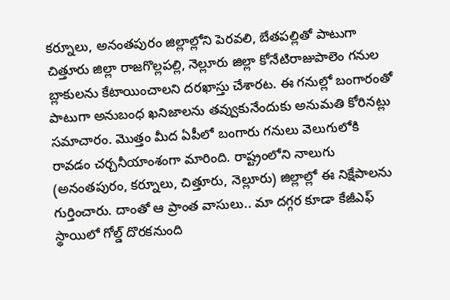కర్నూలు, అనంతపురం జిల్లాల్లోని పెరవలి, బేతపల్లితో పాటుగా చిత్తూరు జిల్లా రాజగొల్లపల్లి, నెల్లూరు జిల్లా కోనేటిరాజుపాలెం గనుల బ్లాకులను కేటాయించాలని దరఖాస్తు చేశారట. ఈ గనుల్లో బంగారంతో పాటుగా అనుబంధ ఖనిజాలను తవ్వుకునేందుకు అనుమతి కోరినట్లు సమాచారం. మొత్తం మీద ఏపీలో బంగారు గనులు వెలుగులోకి రావడం చర్చనీయాంశంగా మారింది. రాష్ట్రంలోని నాలుగు (అనంతపురం, కర్నూలు, చిత్తూరు, నెల్లూరు) జిల్లాల్లో ఈ నిక్షేపాలను గుర్తించారు. దాంతో ఆ ప్రాంత వాసులు.. మా దగ్గర కూడా కేజీఎఫ్ స్థాయిలో గోల్డ్ దొరకనుంది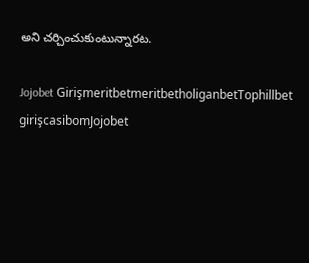అని చర్చించుకుంటున్నారట.

Jojobet GirişmeritbetmeritbetholiganbetTophillbet girişcasibomJojobet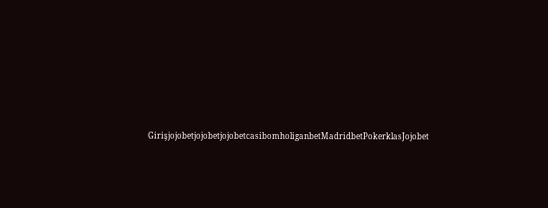GirişjojobetjojobetjojobetcasibomholiganbetMadridbetPokerklasJojobet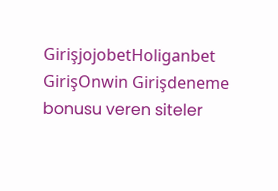GirişjojobetHoliganbet GirişOnwin Girişdeneme bonusu veren siteler